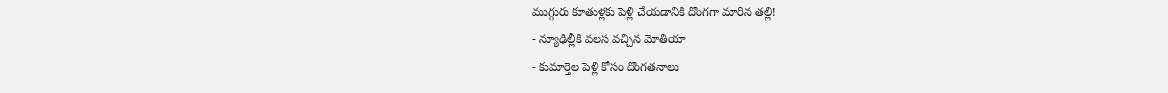ముగ్గురు కూతుళ్లకు పెళ్లి చేయడానికి దొంగగా మారిన తల్లి!
- న్యూఢిల్లీకి వలస వచ్చిన మోతియా
- కుమార్తెల పెళ్లి కోసం దొంగతనాలు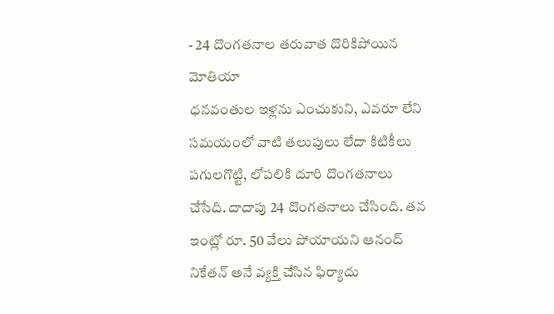- 24 దొంగతనాల తరువాత దొరికిపోయిన మోతియా
ధనవంతుల ఇళ్లను ఎంచుకుని, ఎవరూ లేని సమయంలో వాటి తలుపులు లేదా కిటికీలు పగులగొట్టి, లోపలికి దూరి దొంగతనాలు చేసేది. దాదాపు 24 దొంగతనాలు చేసింది. తన ఇంట్లో రూ. 50 వేలు పోయాయని ఆనంద్ నికేతన్ అనే వ్యక్తి చేసిన ఫిర్యాదు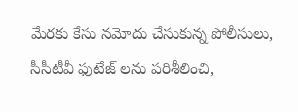మేరకు కేసు నమోదు చేసుకున్న పోలీసులు, సీసీటీవీ ఫుటేజ్ లను పరిశీలించి,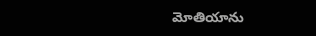మోతియాను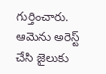గుర్తించారు. ఆమెను అరెస్ట్ చేసి జైలుకు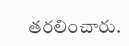తరలించారు.